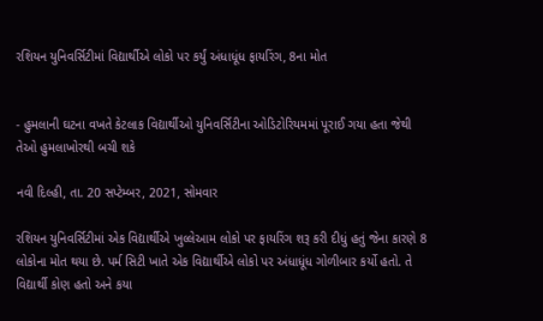રશિયન યુનિવર્સિટીમાં વિદ્યાર્થીએ લોકો પર કર્યું અંધાધૂંધ ફાયરિંગ, 8ના મોત


- હુમલાની ઘટના વખતે કેટલાક વિદ્યાર્થીઓ યુનિવર્સિટીના ઓડિટોરિયમમાં પૂરાઈ ગયા હતા જેથી તેઓ હુમલાખોરથી બચી શકે

નવી દિલ્હી, તા. 20 સપ્ટેમ્બર, 2021, સોમવાર

રશિયન યુનિવર્સિટીમાં એક વિદ્યાર્થીએ ખુલ્લેઆમ લોકો પર ફાયરિંગ શરૂ કરી દીધું હતું જેના કારણે 8 લોકોના મોત થયા છે. પર્મ સિટી ખાતે એક વિદ્યાર્થીએ લોકો પર અંધાધૂંધ ગોળીબાર કર્યો હતો. તે વિદ્યાર્થી કોણ હતો અને કયા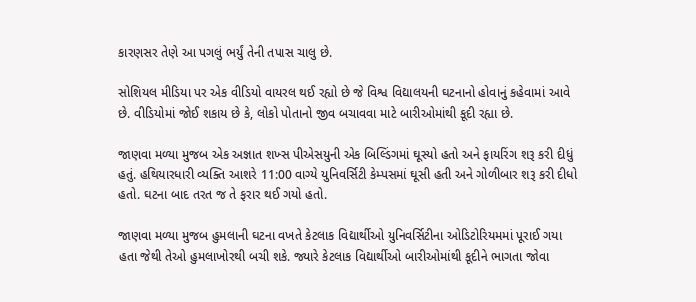કારણસર તેણે આ પગલું ભર્યું તેની તપાસ ચાલુ છે.

સોશિયલ મીડિયા પર એક વીડિયો વાયરલ થઈ રહ્યો છે જે વિશ્વ વિદ્યાલયની ઘટનાનો હોવાનું કહેવામાં આવે છે. વીડિયોમાં જોઈ શકાય છે કે, લોકો પોતાનો જીવ બચાવવા માટે બારીઓમાંથી કૂદી રહ્યા છે.

જાણવા મળ્યા મુજબ એક અજ્ઞાત શખ્સ પીએસયુની એક બિલ્ડિંગમાં ઘૂસ્યો હતો અને ફાયરિંગ શરૂ કરી દીધું હતું. હથિયારધારી વ્યક્તિ આશરે 11:00 વાગ્યે યુનિવર્સિટી કેમ્પસમાં ઘૂસી હતી અને ગોળીબાર શરૂ કરી દીધો હતો. ઘટના બાદ તરત જ તે ફરાર થઈ ગયો હતો.

જાણવા મળ્યા મુજબ હુમલાની ઘટના વખતે કેટલાક વિદ્યાર્થીઓ યુનિવર્સિટીના ઓડિટોરિયમમાં પૂરાઈ ગયા હતા જેથી તેઓ હુમલાખોરથી બચી શકે. જ્યારે કેટલાક વિદ્યાર્થીઓ બારીઓમાંથી કૂદીને ભાગતા જોવા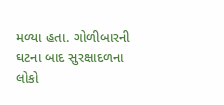મળ્યા હતા. ગોળીબારની ઘટના બાદ સુરક્ષાદળના લોકો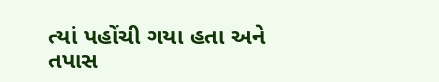ત્યાં પહોંચી ગયા હતા અને તપાસ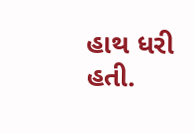હાથ ધરી હતી.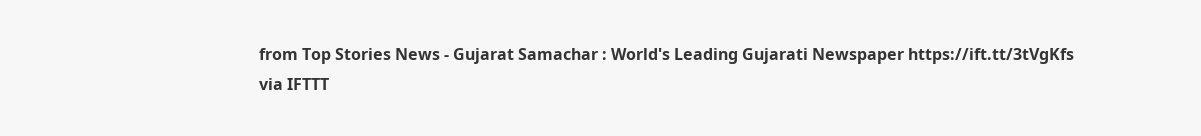from Top Stories News - Gujarat Samachar : World's Leading Gujarati Newspaper https://ift.tt/3tVgKfs
via IFTTT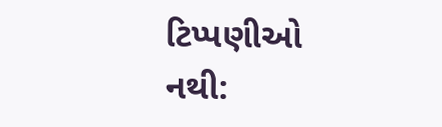ટિપ્પણીઓ નથી: